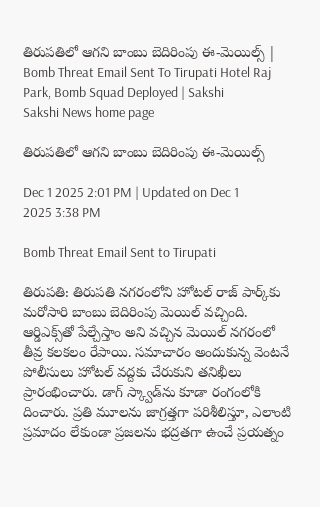తిరుపతిలో ఆగని బాంబు బెదిరింపు ఈ-మెయిల్స్ | Bomb Threat Email Sent To Tirupati Hotel Raj Park, Bomb Squad Deployed | Sakshi
Sakshi News home page

తిరుపతిలో ఆగని బాంబు బెదిరింపు ఈ-మెయిల్స్

Dec 1 2025 2:01 PM | Updated on Dec 1 2025 3:38 PM

Bomb Threat Email Sent to Tirupati

తిరుపతి: తిరుపతి నగరంలోని హోటల్ రాజ్ పార్క్‌కు మరోసారి బాంబు బెదిరింపు మెయిల్‌ వచ్చింది. ఆర్డిఎక్స్‌తో పేల్చేస్తాం అని వచ్చిన మెయిల్ నగరంలో తీవ్ర కలకలం రేపాయి. సమాచారం అందుకున్న వెంటనే పోలీసులు హోటల్ వద్దకు చేరుకుని తనిఖీలు ప్రారంభించారు. డాగ్‌ స్క్వాడ్‌ను కూడా రంగంలోకి దించారు. ప్రతి మూలను జాగ్రత్తగా పరిశీలిస్తూ, ఎలాంటి ప్రమాదం లేకుండా ప్రజలను భద్రతగా ఉంచే ప్రయత్నం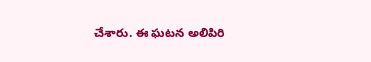చేశారు. ఈ ఘటన అలిపిరి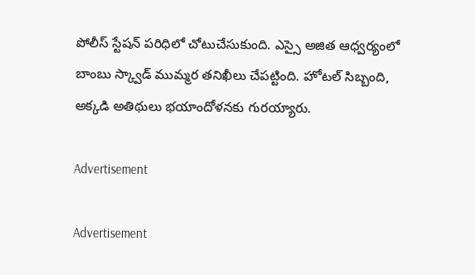పోలీస్ స్టేషన్ పరిధిలో చోటుచేసుకుంది. ఎస్సై అజిత ఆధ్వర్యంలో బాంబు స్క్వాడ్ ముమ్మర తనిఖీలు చేపట్టింది. హోటల్ సిబ్బంది, అక్కడి అతిథులు భయాందోళనకు గురయ్యారు.

Advertisement

Advertisement